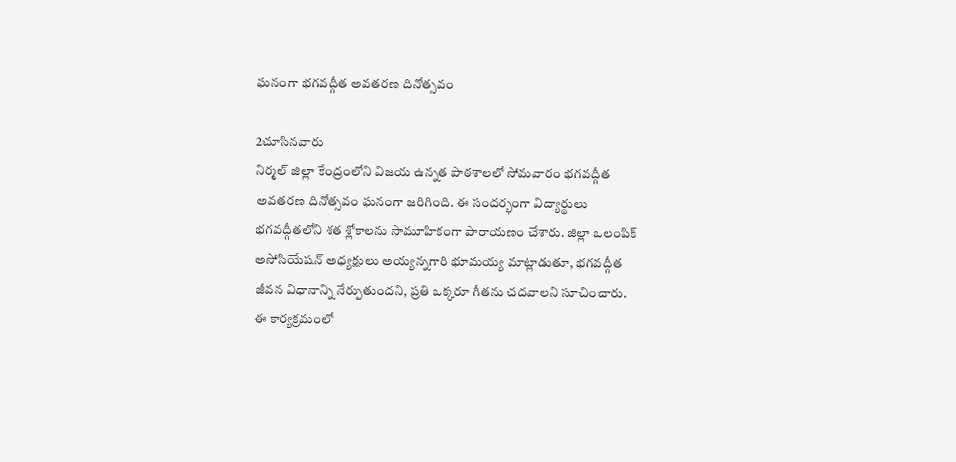ఘనంగా భగవద్గీత అవతరణ దినోత్సవం

2చూసినవారు
నిర్మల్ జిల్లా కేంద్రంలోని విజయ ఉన్నత పాఠశాలలో సోమవారం భగవద్గీత అవతరణ దినోత్సవం ఘనంగా జరిగింది. ఈ సందర్భంగా విద్యార్థులు భగవద్గీతలోని శత శ్లోకాలను సామూహికంగా పారాయణం చేశారు. జిల్లా ఒలంపిక్ అసోసియేషన్ అధ్యక్షులు అయ్యన్నగారి భూమయ్య మాట్లాడుతూ, భగవద్గీత జీవన విధానాన్ని నేర్పుతుందని, ప్రతి ఒక్కరూ గీతను చదవాలని సూచించారు. ఈ కార్యక్రమంలో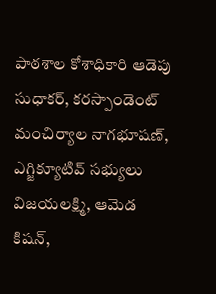పాఠశాల కోశాధికారి ఆడెపు సుధాకర్, కరస్పాండెంట్ మంచిర్యాల నాగభూషణ్, ఎగ్జిక్యూటివ్ సభ్యులు విజయలక్ష్మి, ఆమెడ కిషన్,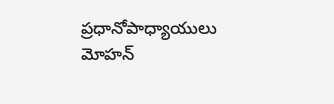ప్రధానోపాధ్యాయులు మోహన్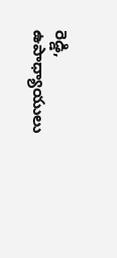రెడ్డి, ఉపాధ్యాయులు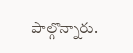పాల్గొన్నారు.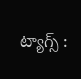ట్యాగ్స్ :